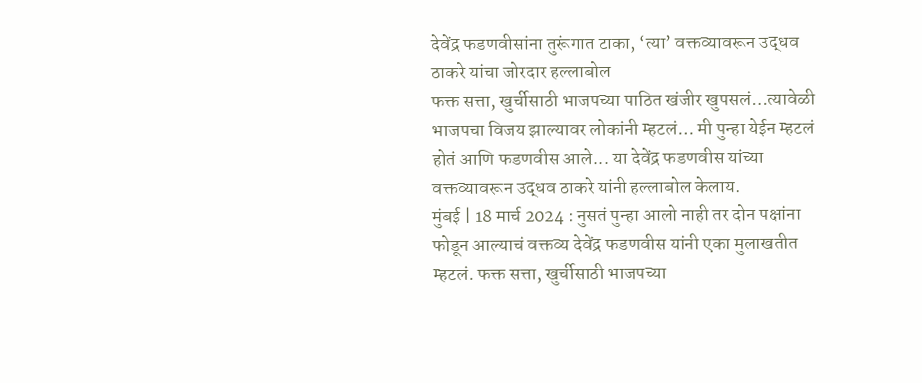देवेंद्र फडणवीसांना तुरूंगात टाका, ‘त्या’ वक्तव्यावरून उद्धव ठाकरे यांचा जोरदार हल्लाबोल
फक्त सत्ता, खुर्चीसाठी भाजपच्या पाठित खंजीर खुपसलं…त्यावेळी भाजपचा विजय झाल्यावर लोकांनी म्हटलं… मी पुन्हा येईन म्हटलं होतं आणि फडणवीस आले... या देवेंद्र फडणवीस यांच्या वक्तव्यावरून उद्धव ठाकरे यांनी हल्लाबोल केलाय.
मुंबई | 18 मार्च 2024 : नुसतं पुन्हा आलो नाही तर दोन पक्षांना फोडून आल्याचं वक्तव्य देवेंद्र फडणवीस यांनी एका मुलाखतीत म्हटलं. फक्त सत्ता, खुर्चीसाठी भाजपच्या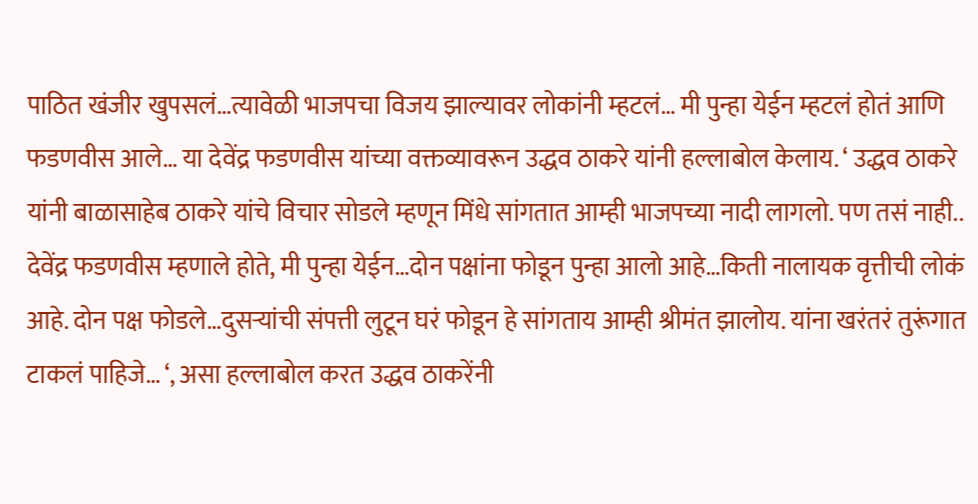पाठित खंजीर खुपसलं…त्यावेळी भाजपचा विजय झाल्यावर लोकांनी म्हटलं… मी पुन्हा येईन म्हटलं होतं आणि फडणवीस आले… या देवेंद्र फडणवीस यांच्या वक्तव्यावरून उद्धव ठाकरे यांनी हल्लाबोल केलाय. ‘ उद्धव ठाकरे यांनी बाळासाहेब ठाकरे यांचे विचार सोडले म्हणून मिंधे सांगतात आम्ही भाजपच्या नादी लागलो. पण तसं नाही.. देवेंद्र फडणवीस म्हणाले होते, मी पुन्हा येईन…दोन पक्षांना फोडून पुन्हा आलो आहे…किती नालायक वृत्तीची लोकं आहे. दोन पक्ष फोडले…दुसऱ्यांची संपत्ती लुटून घरं फोडून हे सांगताय आम्ही श्रीमंत झालोय. यांना खरंतरं तुरूंगात टाकलं पाहिजे… ‘, असा हल्लाबोल करत उद्धव ठाकरेंनी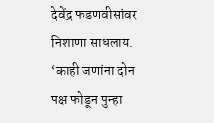देवेंद्र फडणवीसांवर निशाणा साधलाय. ‘काही जणांना दोन पक्ष फोडून पुन्हा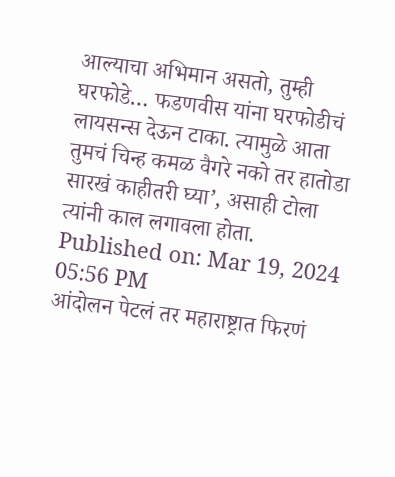आल्याचा अभिमान असतो, तुम्ही घरफोडे… फडणवीस यांना घरफोडीचं लायसन्स देऊन टाका. त्यामुळे आता तुमचं चिन्ह कमळ वैगरे नको तर हातोडा सारखं काहीतरी घ्या’, असाही टोला त्यांनी काल लगावला होता.
Published on: Mar 19, 2024 05:56 PM
आंदोलन पेटलं तर महाराष्ट्रात फिरणं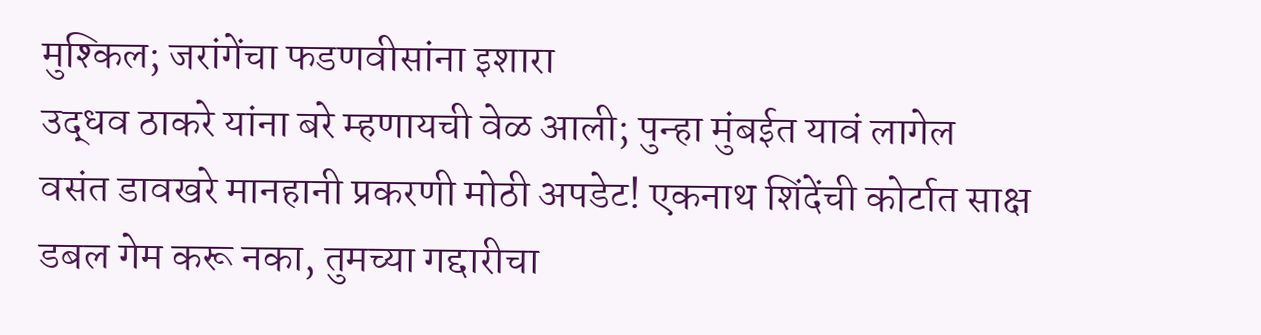मुश्किल; जरांगेंचा फडणवीसांना इशारा
उद्धव ठाकरे यांना बरे म्हणायची वेळ आली; पुन्हा मुंबईत यावं लागेल
वसंत डावखरे मानहानी प्रकरणी मोठी अपडेट! एकनाथ शिंदेंची कोर्टात साक्ष
डबल गेम करू नका, तुमच्या गद्दारीचा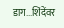डाग...शिंदेंवर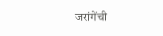जरांगेंची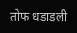तोफ धडाडली